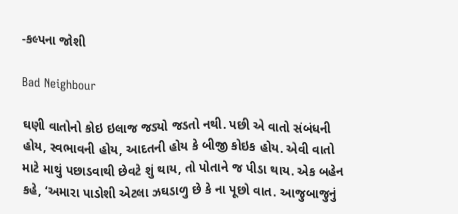-કલ્પના જોશી

Bad Neighbour

ઘણી વાતોનો કોઇ ઇલાજ જડ્યો જડતો નથી. પછી એ વાતો સંબંધની હોય, સ્વભાવની હોય, આદતની હોય કે બીજી કોઇક હોય. એવી વાતો માટે માથું પછાડવાથી છેવટે શું થાય, તો પોતાને જ પીડા થાય. એક બહેન કહે, ‘અમારા પાડોશી એટલા ઝઘડાળુ છે કે ના પૂછો વાત. આજુબાજુનું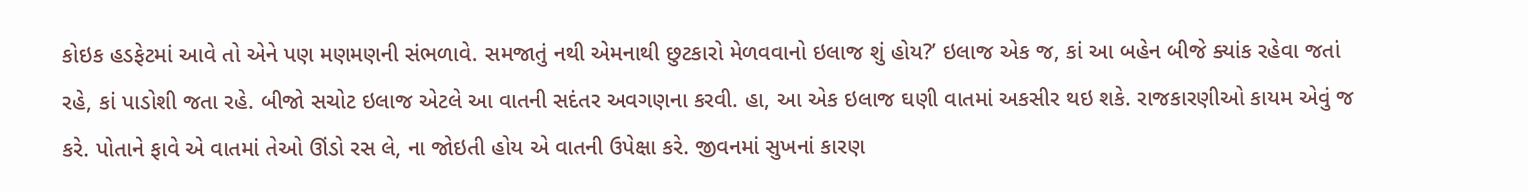કોઇક હડફેટમાં આવે તો એને પણ મણમણની સંભળાવે. સમજાતું નથી એમનાથી છુટકારો મેળવવાનો ઇલાજ શું હોય?’ ઇલાજ એક જ, કાં આ બહેન બીજે ક્યાંક રહેવા જતાં રહે, કાં પાડોશી જતા રહે. બીજો સચોટ ઇલાજ એટલે આ વાતની સદંતર અવગણના કરવી. હા, આ એક ઇલાજ ઘણી વાતમાં અકસીર થઇ શકે. રાજકારણીઓ કાયમ એવું જ કરે. પોતાને ફાવે એ વાતમાં તેઓ ઊંડો રસ લે, ના જોઇતી હોય એ વાતની ઉપેક્ષા કરે. જીવનમાં સુખનાં કારણ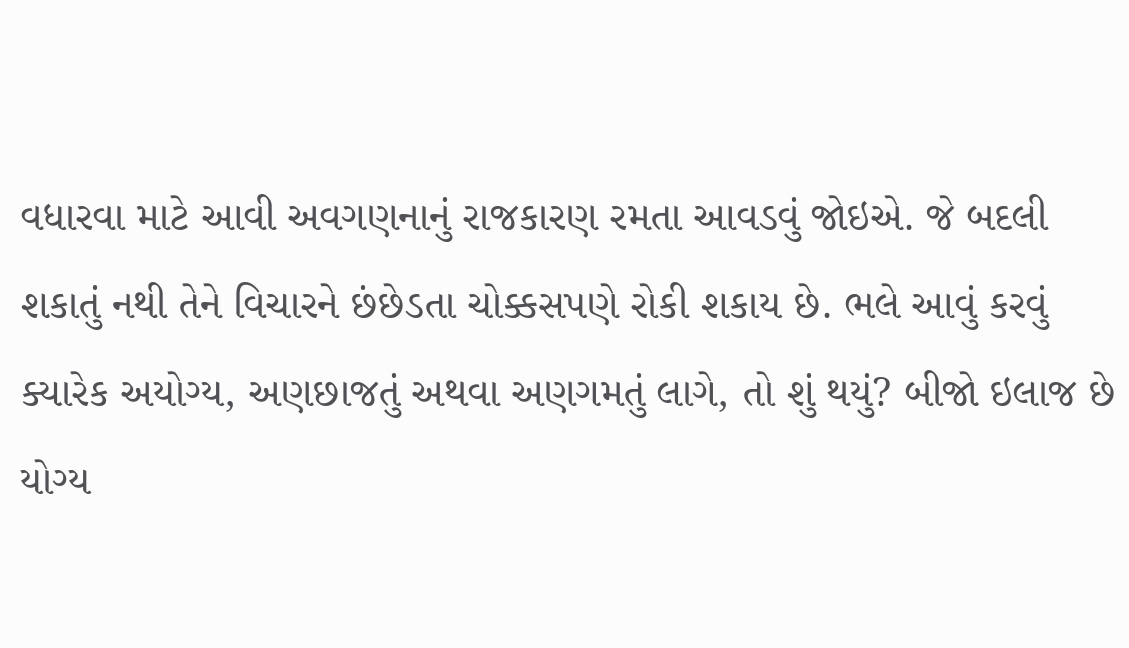વધારવા માટે આવી અવગણનાનું રાજકારણ રમતા આવડવું જોઇએ. જે બદલી શકાતું નથી તેને વિચારને છંછેડતા ચોક્કસપણે રોકી શકાય છે. ભલે આવું કરવું ક્યારેક અયોગ્ય, અણછાજતું અથવા અણગમતું લાગે, તો શું થયું? બીજો ઇલાજ છે યોગ્ય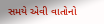સમયે એવી વાતોનો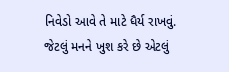નિવેડો આવે તે માટે ધૈર્ય રાખવું. જેટલું મનને ખુશ કરે છે એટલું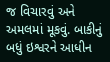જ વિચારવું અને અમલમાં મૂકવું. બાકીનું બધું ઇશ્વરને આધીન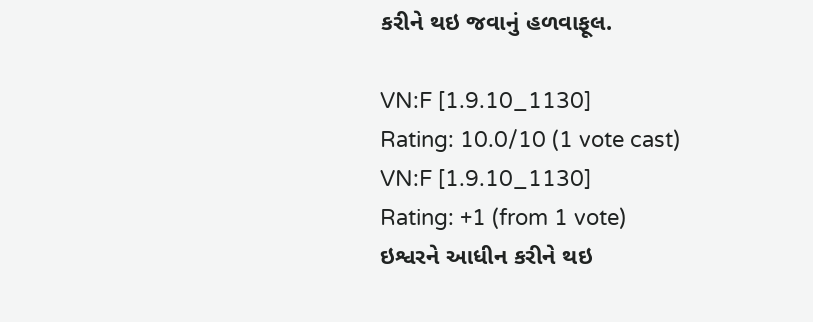કરીને થઇ જવાનું હળવાફૂલ.

VN:F [1.9.10_1130]
Rating: 10.0/10 (1 vote cast)
VN:F [1.9.10_1130]
Rating: +1 (from 1 vote)
ઇશ્વરને આધીન કરીને થઇ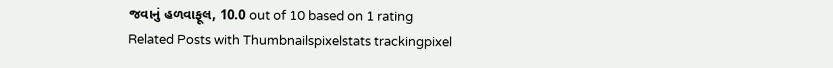જવાનું હળવાફૂલ, 10.0 out of 10 based on 1 rating
Related Posts with Thumbnailspixelstats trackingpixel